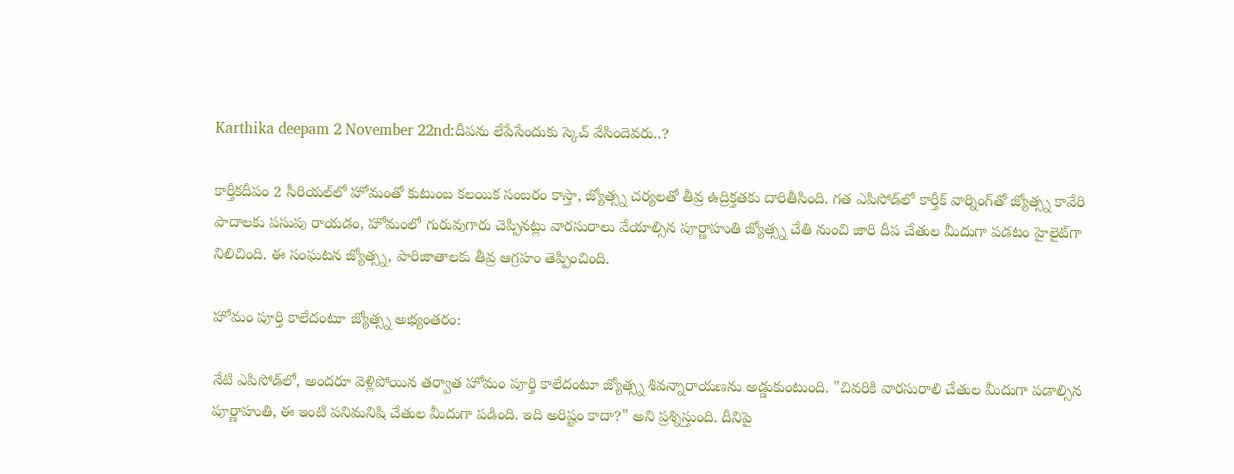Karthika deepam 2 November 22nd:దీపను లేపేసేందుకు స్కెచ్ వేసిందెవరు..?

కార్తీకదీపం 2 సీరియల్‌లో హోమంతో కుటుంబ కలయిక సంబరం కాస్తా, జ్యోత్స్న చర్యలతో తీవ్ర ఉద్రిక్తతకు దారితీసింది. గత ఎపిసోడ్‌లో కార్తీక్ వార్నింగ్‌తో జ్యోత్స్న కావేరి పాదాలకు పసుపు రాయడం, హోమంలో గురువుగారు చెప్పినట్లు వారసురాలు వేయాల్సిన పూర్ణాహుతి జ్యోత్స్న చేతి నుంచి జారి దీప చేతుల మీదుగా పడటం హైలైట్‌గా నిలిచింది. ఈ సంఘటన జ్యోత్స్న, పారిజాతాలకు తీవ్ర ఆగ్రహం తెప్పించింది.

హోమం పూర్తి కాలేదంటూ జ్యోత్స్న అభ్యంతరం:

నేటి ఎపిసోడ్‌లో, అందరూ వెళ్లిపోయిన తర్వాత హోమం పూర్తి కాలేదంటూ జ్యోత్స్న శివన్నారాయణను అడ్డుకుంటుంది. "చివరికి వారసురాలి చేతుల మీదుగా పడాల్సిన పూర్ణాహుతి, ఈ ఇంటి పనిమనిషి చేతుల మీదుగా పడింది. ఇది అరిష్టం కాదా?" అని ప్రశ్నిస్తుంది. దీనిపై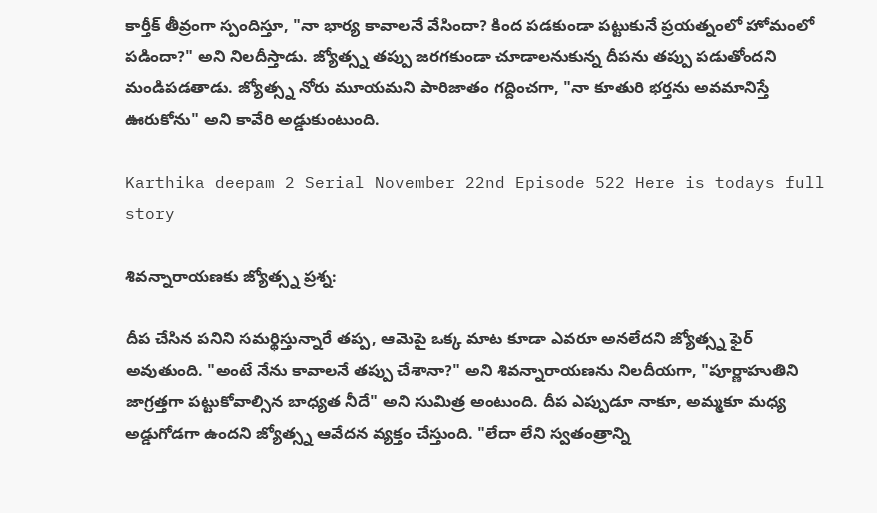కార్తీక్ తీవ్రంగా స్పందిస్తూ, "నా భార్య కావాలనే వేసిందా? కింద పడకుండా పట్టుకునే ప్రయత్నంలో హోమంలో పడిందా?" అని నిలదీస్తాడు. జ్యోత్స్న తప్పు జరగకుండా చూడాలనుకున్న దీపను తప్పు పడుతోందని మండిపడతాడు. జ్యోత్స్న నోరు మూయమని పారిజాతం గద్దించగా, "నా కూతురి భర్తను అవమానిస్తే ఊరుకోను" అని కావేరి అడ్డుకుంటుంది.

Karthika deepam 2 Serial November 22nd Episode 522 Here is todays full story

శివన్నారాయణకు జ్యోత్స్న ప్రశ్న:

దీప చేసిన పనిని సమర్థిస్తున్నారే తప్ప, ఆమెపై ఒక్క మాట కూడా ఎవరూ అనలేదని జ్యోత్స్న ఫైర్ అవుతుంది. "అంటే నేను కావాలనే తప్పు చేశానా?" అని శివన్నారాయణను నిలదీయగా, "పూర్ణాహుతిని జాగ్రత్తగా పట్టుకోవాల్సిన బాధ్యత నీదే" అని సుమిత్ర అంటుంది. దీప ఎప్పుడూ నాకూ, అమ్మకూ మధ్య అడ్డుగోడగా ఉందని జ్యోత్స్న ఆవేదన వ్యక్తం చేస్తుంది. "లేదా లేని స్వతంత్రాన్ని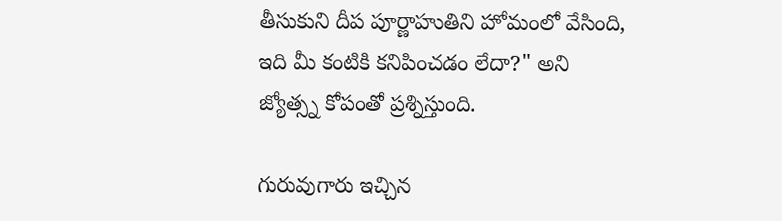తీసుకుని దీప పూర్ణాహుతిని హోమంలో వేసింది, ఇది మీ కంటికి కనిపించడం లేదా?" అని జ్యోత్స్న కోపంతో ప్రశ్నిస్తుంది.

గురువుగారు ఇచ్చిన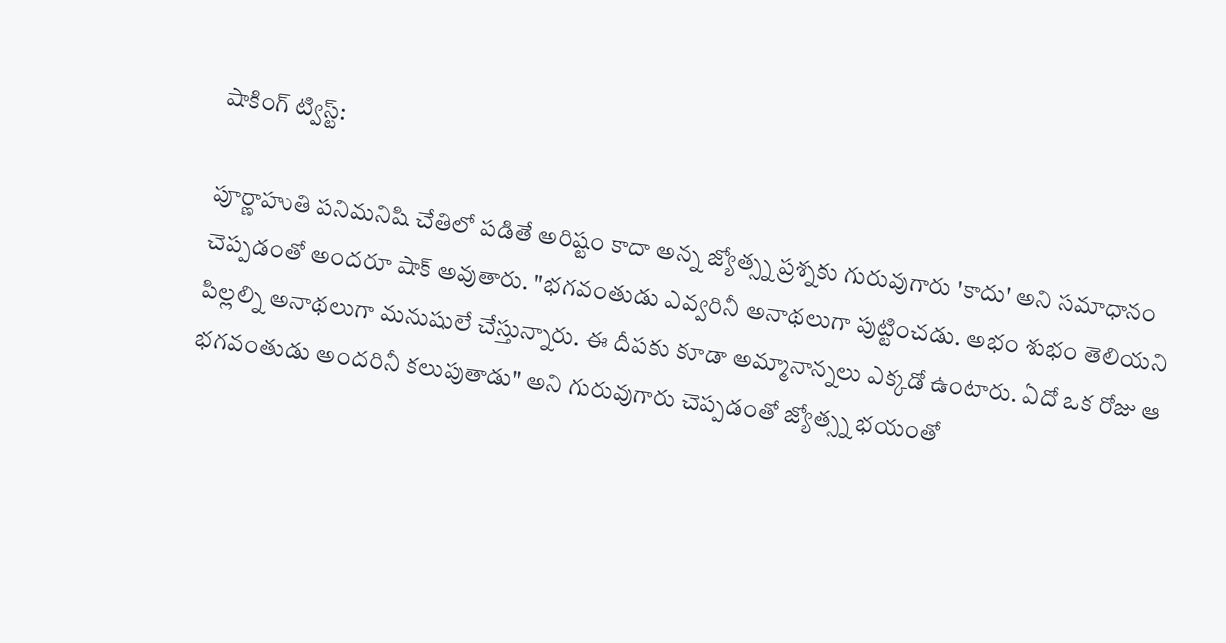షాకింగ్ ట్విస్ట్:

పూర్ణాహుతి పనిమనిషి చేతిలో పడితే అరిష్టం కాదా అన్న జ్యోత్స్న ప్రశ్నకు గురువుగారు 'కాదు' అని సమాధానం చెప్పడంతో అందరూ షాక్ అవుతారు. "భగవంతుడు ఎవ్వరినీ అనాథలుగా పుట్టించడు. అభం శుభం తెలియని పిల్లల్ని అనాథలుగా మనుషులే చేస్తున్నారు. ఈ దీపకు కూడా అమ్మానాన్నలు ఎక్కడో ఉంటారు. ఏదో ఒక రోజు ఆ భగవంతుడు అందరినీ కలుపుతాడు" అని గురువుగారు చెప్పడంతో జ్యోత్స్న భయంతో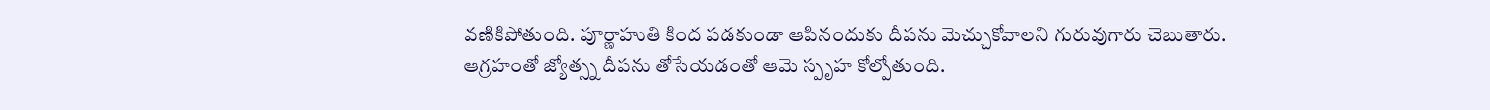వణికిపోతుంది. పూర్ణాహుతి కింద పడకుండా ఆపినందుకు దీపను మెచ్చుకోవాలని గురువుగారు చెబుతారు. ఆగ్రహంతో జ్యోత్స్న దీపను తోసేయడంతో ఆమె స్పృహ కోల్పోతుంది.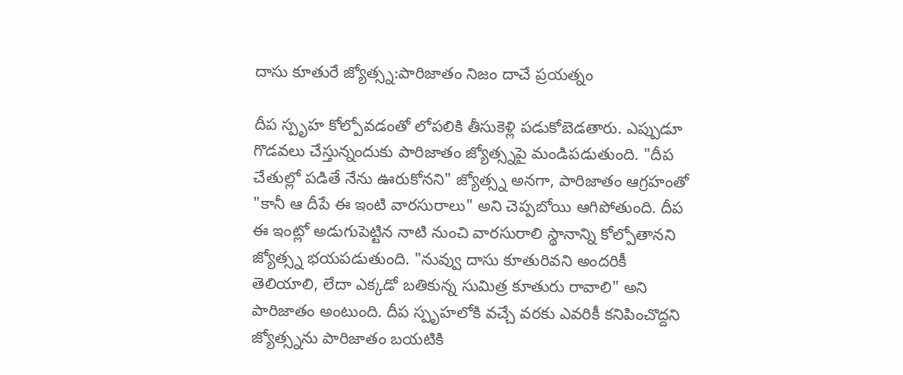దాసు కూతురే జ్యోత్స్న:పారిజాతం నిజం దాచే ప్రయత్నం

దీప స్పృహ కోల్పోవడంతో లోపలికి తీసుకెళ్లి పడుకోబెడతారు. ఎప్పుడూ గొడవలు చేస్తున్నందుకు పారిజాతం జ్యోత్స్నపై మండిపడుతుంది. "దీప చేతుల్లో పడితే నేను ఊరుకోనని" జ్యోత్స్న అనగా, పారిజాతం ఆగ్రహంతో "కానీ ఆ దీపే ఈ ఇంటి వారసురాలు" అని చెప్పబోయి ఆగిపోతుంది. దీప ఈ ఇంట్లో అడుగుపెట్టిన నాటి నుంచి వారసురాలి స్థానాన్ని కోల్పోతానని జ్యోత్స్న భయపడుతుంది. "నువ్వు దాసు కూతురివని అందరికీ తెలియాలి, లేదా ఎక్కడో బతికున్న సుమిత్ర కూతురు రావాలి" అని పారిజాతం అంటుంది. దీప స్పృహలోకి వచ్చే వరకు ఎవరికీ కనిపించొద్దని జ్యోత్స్నను పారిజాతం బయటికి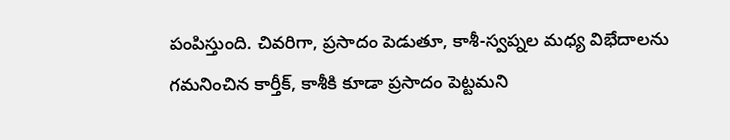పంపిస్తుంది. చివరిగా, ప్రసాదం పెడుతూ, కాశీ-స్వప్నల మధ్య విభేదాలను గమనించిన కార్తీక్, కాశీకి కూడా ప్రసాదం పెట్టమని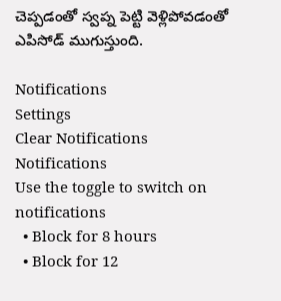చెప్పడంతో స్వప్న పెట్టి వెళ్లిపోవడంతో ఎపిసోడ్ ముగుస్తుంది.

Notifications
Settings
Clear Notifications
Notifications
Use the toggle to switch on notifications
  • Block for 8 hours
  • Block for 12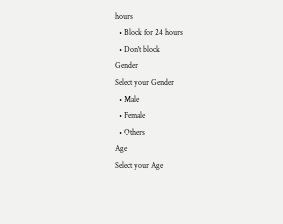hours
  • Block for 24 hours
  • Don't block
Gender
Select your Gender
  • Male
  • Female
  • Others
Age
Select your Age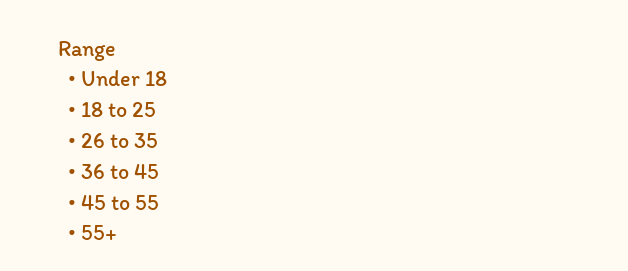Range
  • Under 18
  • 18 to 25
  • 26 to 35
  • 36 to 45
  • 45 to 55
  • 55+